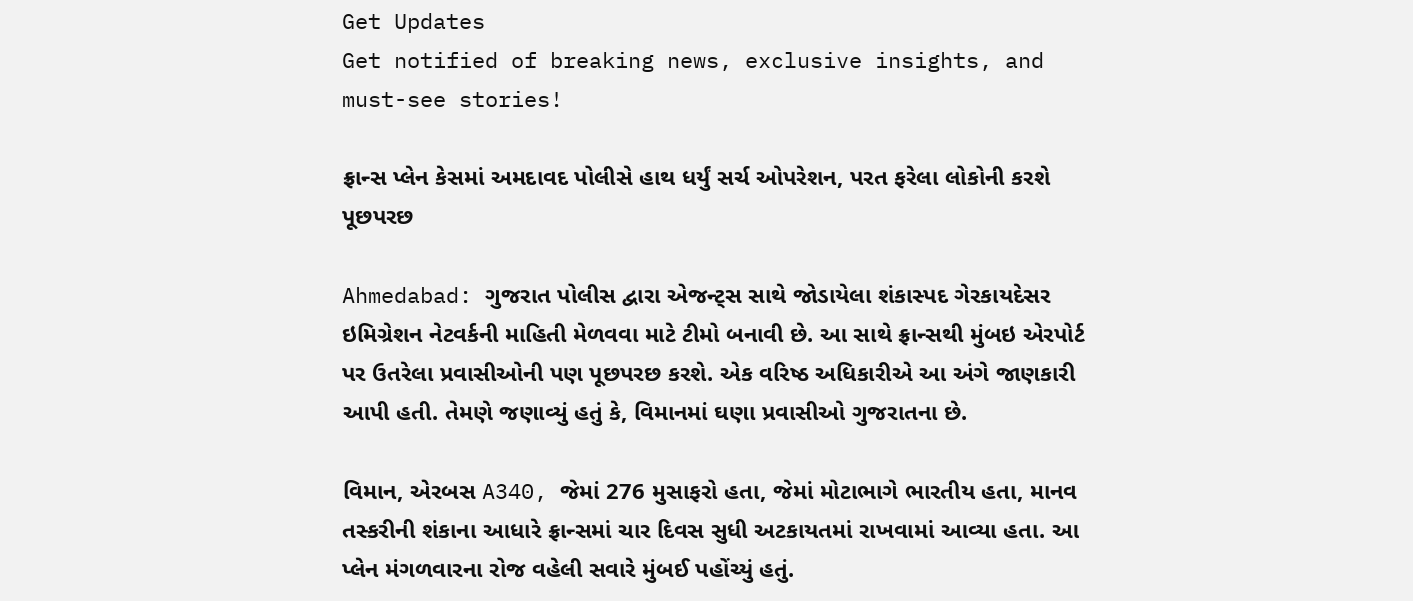Get Updates
Get notified of breaking news, exclusive insights, and must-see stories!

ફ્રાન્સ પ્લેન કેસમાં અમદાવદ પોલીસે હાથ ધર્યું સર્ચ ઓપરેશન, પરત ફરેલા લોકોની કરશે પૂછપરછ

Ahmedabad: ગુજરાત પોલીસ દ્વારા એજન્ટ્સ સાથે જોડાયેલા શંકાસ્પદ ગેરકાયદેસર ઇમિગ્રેશન નેટવર્કની માહિતી મેળવવા માટે ટીમો બનાવી છે. આ સાથે ફ્રાન્સથી મુંબઇ એરપોર્ટ પર ઉતરેલા પ્રવાસીઓની પણ પૂછપરછ કરશે. એક વરિષ્ઠ અધિકારીએ આ અંગે જાણકારી આપી હતી. તેમણે જણાવ્યું હતું કે, વિમાનમાં ઘણા પ્રવાસીઓ ગુજરાતના છે.

વિમાન, એરબસ A340, જેમાં 276 મુસાફરો હતા, જેમાં મોટાભાગે ભારતીય હતા, માનવ તસ્કરીની શંકાના આધારે ફ્રાન્સમાં ચાર દિવસ સુધી અટકાયતમાં રાખવામાં આવ્યા હતા. આ પ્લેન મંગળવારના રોજ વહેલી સવારે મુંબઈ પહોંચ્યું હતું.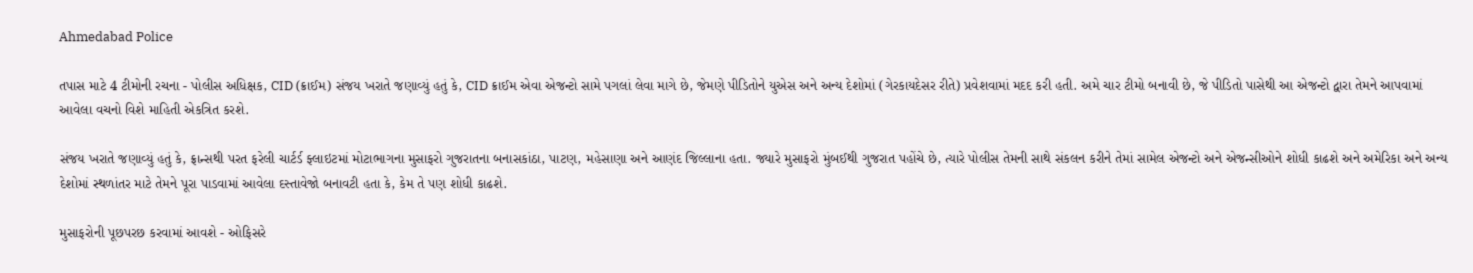Ahmedabad Police

તપાસ માટે 4 ટીમોની રચના - પોલીસ અધિક્ષક, CID (ક્રાઈમ) સંજય ખરાતે જણાવ્યું હતું કે, CID ક્રાઈમ એવા એજન્ટો સામે પગલાં લેવા માગે છે, જેમણે પીડિતોને યુએસ અને અન્ય દેશોમાં (ગેરકાયદેસર રીતે) પ્રવેશવામાં મદદ કરી હતી. અમે ચાર ટીમો બનાવી છે, જે પીડિતો પાસેથી આ એજન્ટો દ્વારા તેમને આપવામાં આવેલા વચનો વિશે માહિતી એકત્રિત કરશે.

સંજય ખરાતે જણાવ્યું હતું કે, ફ્રાન્સથી પરત ફરેલી ચાર્ટર્ડ ફ્લાઇટમાં મોટાભાગના મુસાફરો ગુજરાતના બનાસકાંઠા, પાટણ, મહેસાણા અને આણંદ જિલ્લાના હતા. જ્યારે મુસાફરો મુંબઈથી ગુજરાત પહોંચે છે, ત્યારે પોલીસ તેમની સાથે સંકલન કરીને તેમાં સામેલ એજન્ટો અને એજન્સીઓને શોધી કાઢશે અને અમેરિકા અને અન્ય દેશોમાં સ્થળાંતર માટે તેમને પૂરા પાડવામાં આવેલા દસ્તાવેજો બનાવટી હતા કે, કેમ તે પણ શોધી કાઢશે.

મુસાફરોની પૂછપરછ કરવામાં આવશે - ઓફિસરે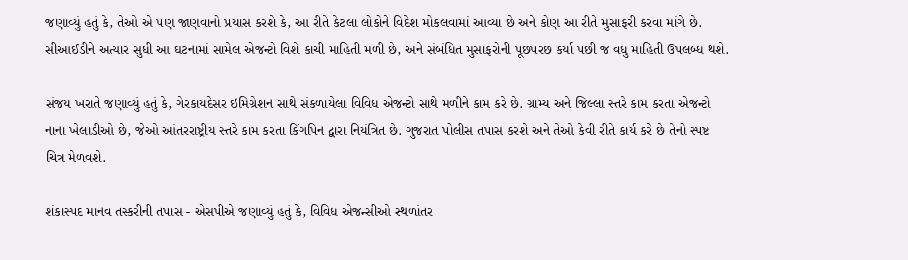જણાવ્યું હતું કે, તેઓ એ પણ જાણવાનો પ્રયાસ કરશે કે, આ રીતે કેટલા લોકોને વિદેશ મોકલવામાં આવ્યા છે અને કોણ આ રીતે મુસાફરી કરવા માંગે છે. સીઆઈડીને અત્યાર સુધી આ ઘટનામાં સામેલ એજન્ટો વિશે કાચી માહિતી મળી છે, અને સંબંધિત મુસાફરોની પૂછપરછ કર્યા પછી જ વધુ માહિતી ઉપલબ્ધ થશે.

સંજય ખરાતે જણાવ્યું હતું કે, ગેરકાયદેસર ઇમિગ્રેશન સાથે સંકળાયેલા વિવિધ એજન્ટો સાથે મળીને કામ કરે છે. ગ્રામ્ય અને જિલ્લા સ્તરે કામ કરતા એજન્ટો નાના ખેલાડીઓ છે, જેઓ આંતરરાષ્ટ્રીય સ્તરે કામ કરતા કિંગપિન દ્વારા નિયંત્રિત છે. ગુજરાત પોલીસ તપાસ કરશે અને તેઓ કેવી રીતે કાર્ય કરે છે તેનો સ્પષ્ટ ચિત્ર મેળવશે.

શંકાસ્પદ માનવ તસ્કરીની તપાસ - એસપીએ જણાવ્યું હતું કે, વિવિધ એજન્સીઓ સ્થળાંતર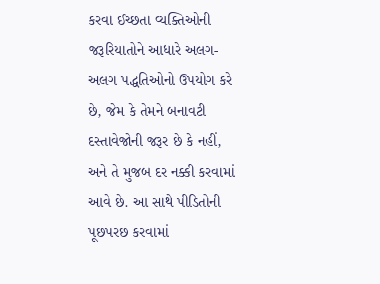કરવા ઈચ્છતા વ્યક્તિઓની જરૂરિયાતોને આધારે અલગ-અલગ પદ્ધતિઓનો ઉપયોગ કરે છે, જેમ કે તેમને બનાવટી દસ્તાવેજોની જરૂર છે કે નહીં, અને તે મુજબ દર નક્કી કરવામાં આવે છે. આ સાથે પીડિતોની પૂછપરછ કરવામાં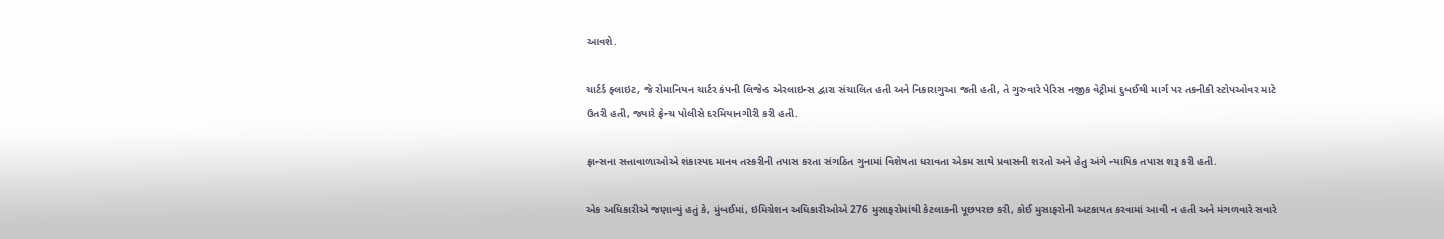આવશે.

ચાર્ટર્ડ ફ્લાઇટ, જે રોમાનિયન ચાર્ટર કંપની લિજેન્ડ એરલાઇન્સ દ્વારા સંચાલિત હતી અને નિકારાગુઆ જતી હતી, તે ગુરુવારે પેરિસ નજીક વેટ્રીમાં દુબઈથી માર્ગ પર તકનીકી સ્ટોપઓવર માટે ઉતરી હતી, જ્યારે ફ્રેન્ચ પોલીસે દરમિયાનગીરી કરી હતી.

ફ્રાન્સના સત્તાવાળાઓએ શંકાસ્પદ માનવ તસ્કરીની તપાસ કરતા સંગઠિત ગુનામાં વિશેષતા ધરાવતા એકમ સાથે પ્રવાસની શરતો અને હેતુ અંગે ન્યાયિક તપાસ શરૂ કરી હતી.

એક અધિકારીએ જણાવ્યું હતું કે, મુંબઈમાં, ઇમિગ્રેશન અધિકારીઓએ 276 મુસાફરોમાંથી કેટલાકની પૂછપરછ કરી, કોઈ મુસાફરોની અટકાયત કરવામાં આવી ન હતી અને મંગળવારે સવારે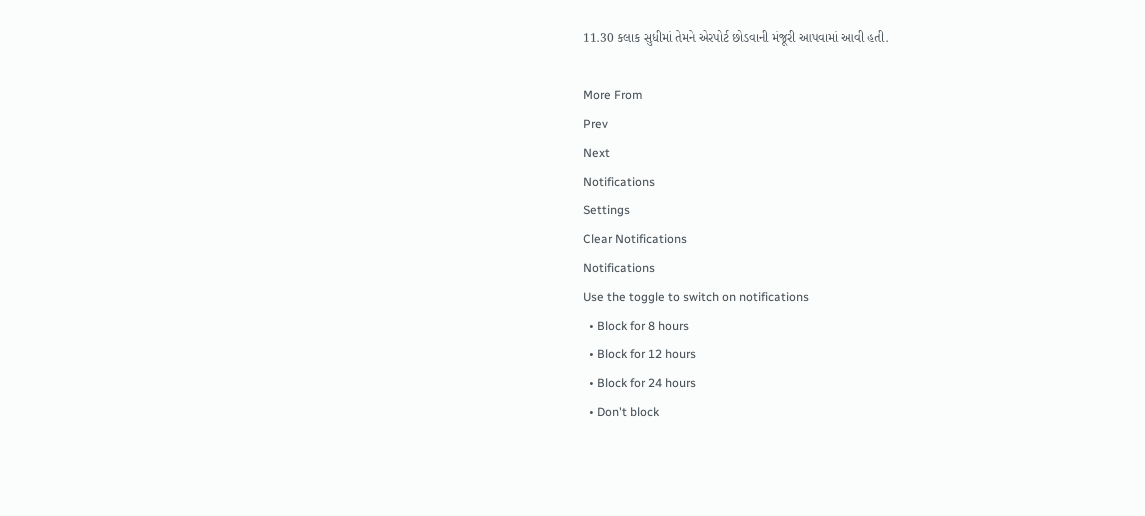11.30 કલાક સુધીમાં તેમને એરપોર્ટ છોડવાની મંજૂરી આપવામાં આવી હતી.

More From
Prev
Next
Notifications
Settings
Clear Notifications
Notifications
Use the toggle to switch on notifications
  • Block for 8 hours
  • Block for 12 hours
  • Block for 24 hours
  • Don't block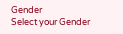Gender
Select your Gender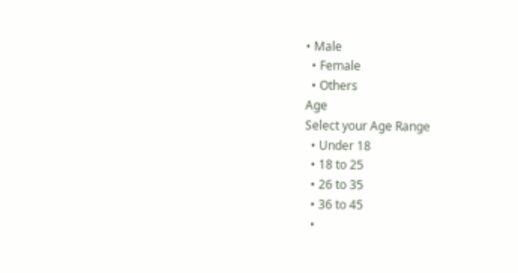• Male
  • Female
  • Others
Age
Select your Age Range
  • Under 18
  • 18 to 25
  • 26 to 35
  • 36 to 45
  •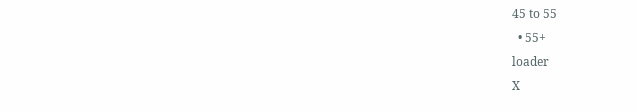45 to 55
  • 55+
loader
X